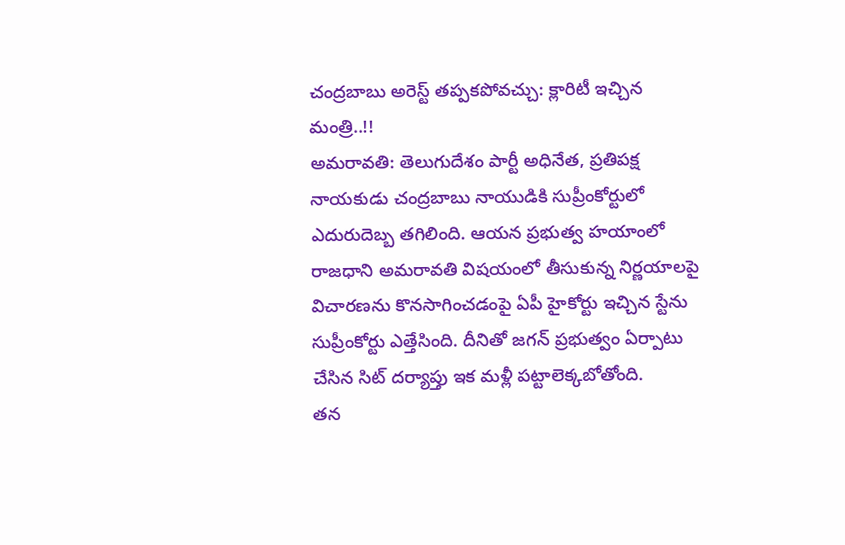చంద్రబాబు అరెస్ట్ తప్పకపోవచ్చు: క్లారిటీ ఇచ్చిన మంత్రి..!!
అమరావతి: తెలుగుదేశం పార్టీ అధినేత, ప్రతిపక్ష నాయకుడు చంద్రబాబు నాయుడికి సుప్రీంకోర్టులో ఎదురుదెబ్బ తగిలింది. ఆయన ప్రభుత్వ హయాంలో రాజధాని అమరావతి విషయంలో తీసుకున్న నిర్ణయాలపై విచారణను కొనసాగించడంపై ఏపీ హైకోర్టు ఇచ్చిన స్టేను సుప్రీంకోర్టు ఎత్తేసింది. దీనితో జగన్ ప్రభుత్వం ఏర్పాటు చేసిన సిట్ దర్యాప్తు ఇక మళ్లీ పట్టాలెక్కబోతోంది.
తన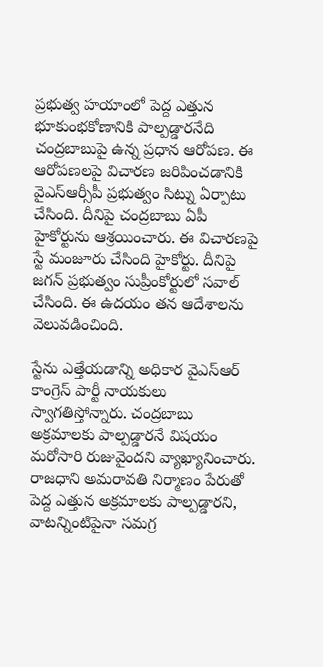ప్రభుత్వ హయాంలో పెద్ద ఎత్తున భూకుంభకోణానికి పాల్పడ్డారనేది చంద్రబాబుపై ఉన్న ప్రధాన ఆరోపణ. ఈ ఆరోపణలపై విచారణ జరిపించడానికి వైఎస్ఆర్సీపీ ప్రభుత్వం సిట్ను ఏర్పాటు చేసింది. దీనిపై చంద్రబాబు ఏపీ హైకోర్టును ఆశ్రయించారు. ఈ విచారణపై స్టే మంజూరు చేసింది హైకోర్టు. దీనిపై జగన్ ప్రభుత్వం సుప్రీంకోర్టులో సవాల్ చేసింది. ఈ ఉదయం తన ఆదేశాలను వెలువడించింది.

స్టేను ఎత్తేయడాన్ని అధికార వైఎస్ఆర్ కాంగ్రెస్ పార్టీ నాయకులు స్వాగతిస్తోన్నారు. చంద్రబాబు అక్రమాలకు పాల్పడ్డారనే విషయం మరోసారి రుజువైందని వ్యాఖ్యానించారు. రాజధాని అమరావతి నిర్మాణం పేరుతో పెద్ద ఎత్తున అక్రమాలకు పాల్పడ్డారని, వాటన్నింటిపైనా సమగ్ర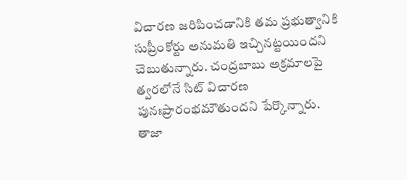విచారణ జరిపించడానికి తమ ప్రభుత్వానికి సుప్రీంకోర్టు అనుమతి ఇచ్చినట్టయిందని చెబుతున్నారు. చంద్రబాబు అక్రమాలపై త్వరలోనే సిట్ విచారణ పునఃప్రారంభమౌతుందని పేర్కొన్నారు.
తాజా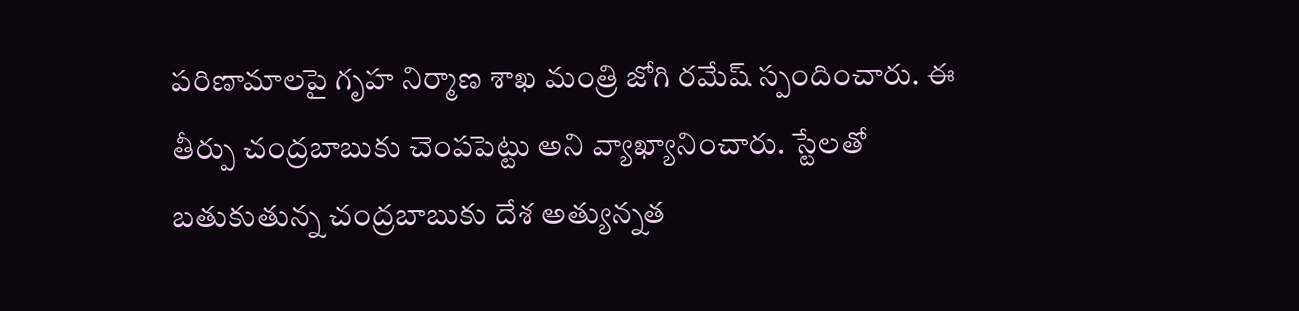పరిణామాలపై గృహ నిర్మాణ శాఖ మంత్రి జోగి రమేష్ స్పందించారు. ఈ తీర్పు చంద్రబాబుకు చెంపపెట్టు అని వ్యాఖ్యానించారు. స్టేలతో బతుకుతున్న చంద్రబాబుకు దేశ అత్యున్నత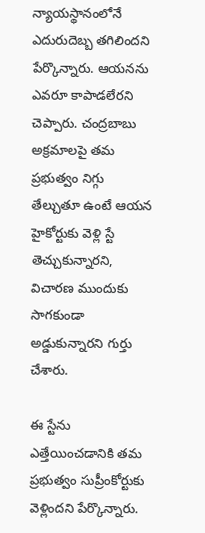న్యాయస్థానంలోనే ఎదురుదెబ్బ తగిలిందని పేర్కొన్నారు. ఆయనను ఎవరూ కాపాడలేరని చెప్పారు. చంద్రబాబు అక్రమాలపై తమ ప్రభుత్వం నిగ్గు తేల్చుతూ ఉంటే ఆయన హైకోర్టుకు వెళ్లి స్టే తెచ్చుకున్నారని, విచారణ ముందుకు సాగకుండా అడ్డుకున్నారని గుర్తు చేశారు.

ఈ స్టేను ఎత్తేయించడానికి తమ ప్రభుత్వం సుప్రీంకోర్టుకు వెళ్లిందని పేర్కొన్నారు.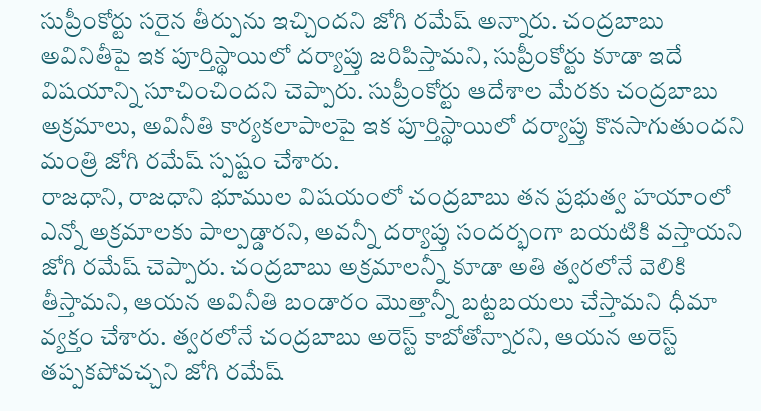సుప్రీంకోర్టు సరైన తీర్పును ఇచ్చిందని జోగి రమేష్ అన్నారు. చంద్రబాబు అవినితీపై ఇక పూర్తిస్థాయిలో దర్యాప్తు జరిపిస్తామని, సుప్రీంకోర్టు కూడా ఇదే విషయాన్ని సూచించిందని చెప్పారు. సుప్రీంకోర్టు ఆదేశాల మేరకు చంద్రబాబు అక్రమాలు, అవినీతి కార్యకలాపాలపై ఇక పూర్తిస్థాయిలో దర్యాప్తు కొనసాగుతుందని మంత్రి జోగి రమేష్ స్పష్టం చేశారు.
రాజధాని, రాజధాని భూముల విషయంలో చంద్రబాబు తన ప్రభుత్వ హయాంలో ఎన్నో అక్రమాలకు పాల్పడ్డారని, అవన్నీ దర్యాప్తు సందర్భంగా బయటికి వస్తాయని జోగి రమేష్ చెప్పారు. చంద్రబాబు అక్రమాలన్నీ కూడా అతి త్వరలోనే వెలికి తీస్తామని, ఆయన అవినీతి బండారం మొత్తాన్నీ బట్టబయలు చేస్తామని ధీమా వ్యక్తం చేశారు. త్వరలోనే చంద్రబాబు అరెస్ట్ కాబోతోన్నారని, ఆయన అరెస్ట్ తప్పకపోవచ్చని జోగి రమేష్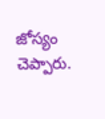జోస్యం చెప్పారు.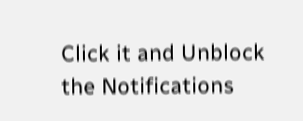Click it and Unblock the Notifications